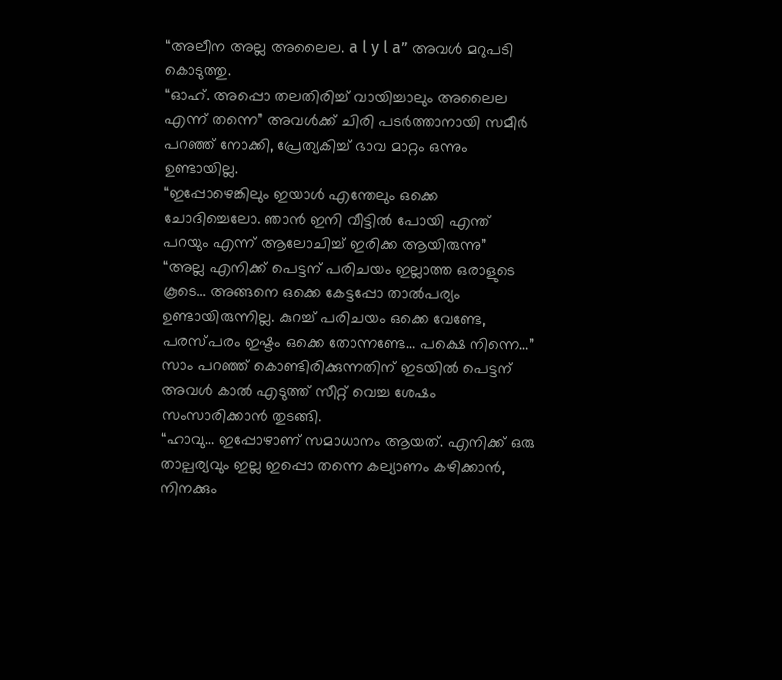“അലീന അല്ല അലൈല. a l y l a” അവൾ മറുപടി കൊടുത്തു.
“ഓഹ്. അപ്പൊ തലതിരിച്ച് വായിച്ചാലും അലൈല എന്ന് തന്നെ” അവൾക്ക് ചിരി പടർത്താനായി സമീർ പറഞ്ഞ് നോക്കി, പ്രേത്യകിച്ച് ഭാവ മാറ്റം ഒന്നും ഉണ്ടായില്ല.
“ഇപ്പോഴെങ്കിലും ഇയാൾ എന്തേലും ഒക്കെ ചോദിച്ചെലോ. ഞാൻ ഇനി വീട്ടിൽ പോയി എന്ത് പറയും എന്ന് ആലോചിച്ച് ഇരിക്ക ആയിരുന്നു”
“അല്ല എനിക്ക് പെട്ടന് പരിചയം ഇല്ലാത്ത ഒരാളുടെ കൂടെ… അങ്ങനെ ഒക്കെ കേട്ടപ്പോ താൽപര്യം ഉണ്ടായിരുന്നില്ല. കുറച്ച് പരിചയം ഒക്കെ വേണ്ടേ, പരസ്പരം ഇഷ്ടം ഒക്കെ തോന്നണ്ടേ… പക്ഷെ നിന്നെ…” സാം പറഞ്ഞ് കൊണ്ടിരിക്കുന്നതിന് ഇടയിൽ പെട്ടന് അവൾ കാൽ എടുത്ത് സീറ്റ് വെച്ച ശേഷം സംസാരിക്കാൻ തുടങ്ങി.
“ഹാവു… ഇപ്പോഴാണ് സമാധാനം ആയത്. എനിക്ക് ഒരു താല്പര്യവും ഇല്ല ഇപ്പൊ തന്നെ കല്യാണം കഴിക്കാൻ, നിനക്കും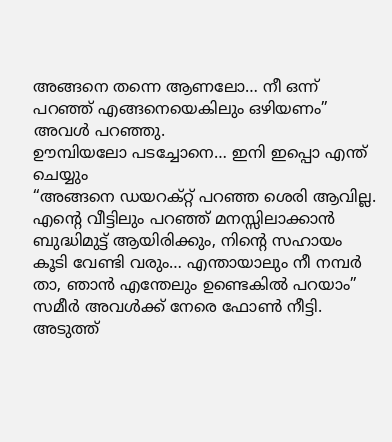അങ്ങനെ തന്നെ ആണലോ… നീ ഒന്ന് പറഞ്ഞ് എങ്ങനെയെകിലും ഒഴിയണം” അവൾ പറഞ്ഞു.
ഊമ്പിയലോ പടച്ചോനെ… ഇനി ഇപ്പൊ എന്ത് ചെയ്യും
“അങ്ങനെ ഡയറക്റ്റ് പറഞ്ഞ ശെരി ആവില്ല. എന്റെ വീട്ടിലും പറഞ്ഞ് മനസ്സിലാക്കാൻ ബുദ്ധിമുട്ട് ആയിരിക്കും, നിന്റെ സഹായം കൂടി വേണ്ടി വരും… എന്തായാലും നീ നമ്പർ താ, ഞാൻ എന്തേലും ഉണ്ടെകിൽ പറയാം” സമീർ അവൾക്ക് നേരെ ഫോൺ നീട്ടി.
അടുത്ത്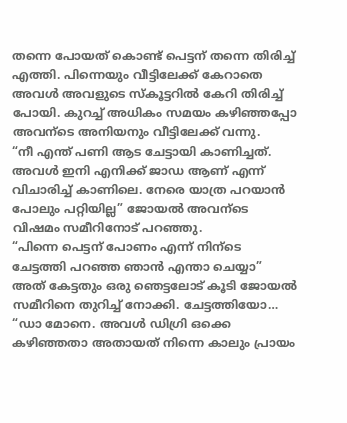തന്നെ പോയത് കൊണ്ട് പെട്ടന് തന്നെ തിരിച്ച് എത്തി. പിന്നെയും വീട്ടിലേക്ക് കേറാതെ അവൾ അവളുടെ സ്കൂട്ടറിൽ കേറി തിരിച്ച് പോയി. കുറച്ച് അധികം സമയം കഴിഞ്ഞപ്പോ അവന്ടെ അനിയനും വീട്ടിലേക്ക് വന്നു.
“നീ എന്ത് പണി ആട ചേട്ടായി കാണിച്ചത്. അവൾ ഇനി എനിക്ക് ജാഡ ആണ് എന്ന് വിചാരിച്ച് കാണിലെ. നേരെ യാത്ര പറയാൻ പോലും പറ്റിയില്ല” ജോയൽ അവന്ടെ വിഷമം സമീറിനോട് പറഞ്ഞു.
“പിന്നെ പെട്ടന് പോണം എന്ന് നിന്ടെ ചേട്ടത്തി പറഞ്ഞ ഞാൻ എന്താ ചെയ്യാ” അത് കേട്ടതും ഒരു ഞെട്ടലോട് കൂടി ജോയൽ സമീറിനെ തുറിച്ച് നോക്കി. ചേട്ടത്തിയോ…
“ഡാ മോനെ. അവൾ ഡിഗ്രി ഒക്കെ കഴിഞ്ഞതാ അതായത് നിന്നെ കാലും പ്രായം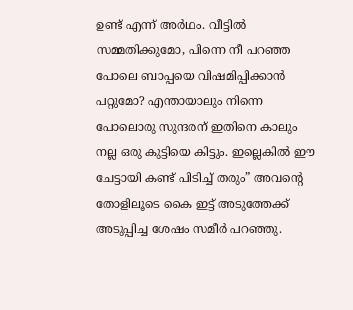ഉണ്ട് എന്ന് അർഥം. വീട്ടിൽ സമ്മതിക്കുമോ, പിന്നെ നീ പറഞ്ഞ പോലെ ബാപ്പയെ വിഷമിപ്പിക്കാൻ പറ്റുമോ? എന്തായാലും നിന്നെ പോലൊരു സുന്ദരന് ഇതിനെ കാലും നല്ല ഒരു കുട്ടിയെ കിട്ടും. ഇല്ലെകിൽ ഈ ചേട്ടായി കണ്ട് പിടിച്ച് തരും” അവന്റെ തോളിലൂടെ കൈ ഇട്ട് അടുത്തേക്ക് അടുപ്പിച്ച ശേഷം സമീർ പറഞ്ഞു.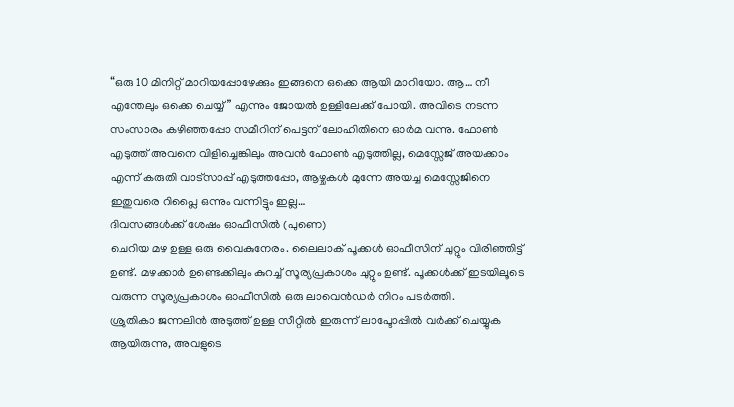“ഒരു 10 മിനിറ്റ് മാറിയപ്പോഴേക്കും ഇങ്ങനെ ഒക്കെ ആയി മാറിയോ. ആ… നീ എന്തേലും ഒക്കെ ചെയ്യ്” എന്നും ജോയൽ ഉള്ളിലേക്ക് പോയി. അവിടെ നടന്ന സംസാരം കഴിഞ്ഞപ്പോ സമീറിന് പെട്ടന് ലോഹിതിനെ ഓർമ വന്നു. ഫോൺ എടുത്ത് അവനെ വിളിച്ചെങ്കിലും അവൻ ഫോൺ എടുത്തില്ല, മെസ്സേജ് അയക്കാം എന്ന് കരുതി വാട്സാപ്പ് എടുത്തപ്പോ, ആഴ്ചകൾ മുന്നേ അയച്ച മെസ്സേജിനെ ഇതുവരെ റിപ്ലൈ ഒന്നും വന്നിട്ടും ഇല്ല…
ദിവസങ്ങൾക്ക് ശേഷം ഓഫീസിൽ (പുണെ)
ചെറിയ മഴ ഉള്ള ഒരു വൈകുനേരം. ലൈലാക് പൂക്കൾ ഓഫീസിന് ചുറ്റും വിരിഞ്ഞിട്ട് ഉണ്ട്. മഴക്കാർ ഉണ്ടെക്കിലും കുറച്ച് സൂര്യപ്രകാശം ചുറ്റും ഉണ്ട്. പൂക്കൾക്ക് ഇടയിലൂടെ വരുന്ന സൂര്യപ്രകാശം ഓഫീസിൽ ഒരു ലാവെൻഡർ നിറം പടർത്തി.
ശ്രുതികാ ജന്നലിൻ അടുത്ത് ഉള്ള സീറ്റിൽ ഇരുന്ന് ലാപ്ടോപ്പിൽ വർക്ക് ചെയ്യുക ആയിരുന്നു, അവളുടെ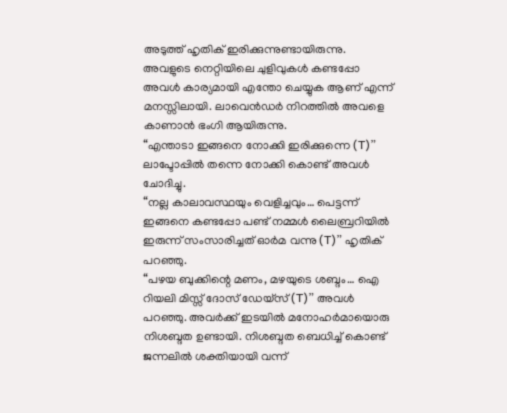അടുത്ത് ഹൃതിക് ഇരിക്കുന്നുണ്ടായിരുന്നു. അവളുടെ നെറ്റിയിലെ ചുളിവുകൾ കണ്ടപ്പോ അവൾ കാര്യമായി എന്തോ ചെയ്യുക ആണ് എന്ന് മനസ്സിലായി. ലാവെൻഡർ നിറത്തിൽ അവളെ കാണാൻ ഭംഗി ആയിരുന്നു.
“എന്താടാ ഇങ്ങനെ നോക്കി ഇരിക്കുന്നെ (T)” ലാപ്ടോപ്പിൽ തന്നെ നോക്കി കൊണ്ട് അവൾ ചോദിച്ചു.
“നല്ല കാലാവസ്ഥയും വെളിച്ചവും… പെട്ടന്ന് ഇങ്ങനെ കണ്ടപ്പോ പണ്ട് നമ്മൾ ലൈബ്രറിയിൽ ഇരുന്ന് സംസാരിച്ചത് ഓർമ വന്നു (T)” ഹൃതിക് പറഞ്ഞു.
“പഴയ ബുക്കിന്റെ മണം, മഴയുടെ ശബ്ദം… ഐ റിയലി മിസ്സ് ദോസ് ഡേയ്സ് (T)” അവൾ പറഞ്ഞു. അവർക്ക് ഇടയിൽ മനോഹർമായൊരു നിശബ്ദത ഉണ്ടായി. നിശബ്ദത ബെധിച്ച് കൊണ്ട് ജന്നലിൽ ശക്തിയായി വന്ന്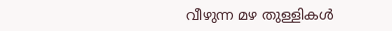വീഴുന്ന മഴ തുള്ളികൾ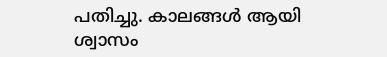പതിച്ചു. കാലങ്ങൾ ആയി ശ്വാസം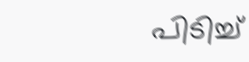പിടിച്ച്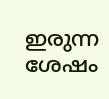ഇരുന്ന ശേഷം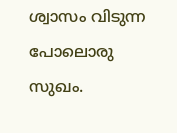ശ്വാസം വിടുന്ന പോലൊരു സുഖം.